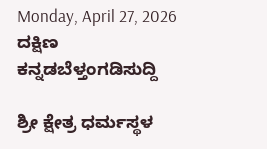Monday, April 27, 2026
ದಕ್ಷಿಣ ಕನ್ನಡಬೆಳ್ತಂಗಡಿಸುದ್ದಿ

ಶ್ರೀ ಕ್ಷೇತ್ರ ಧರ್ಮಸ್ಥಳ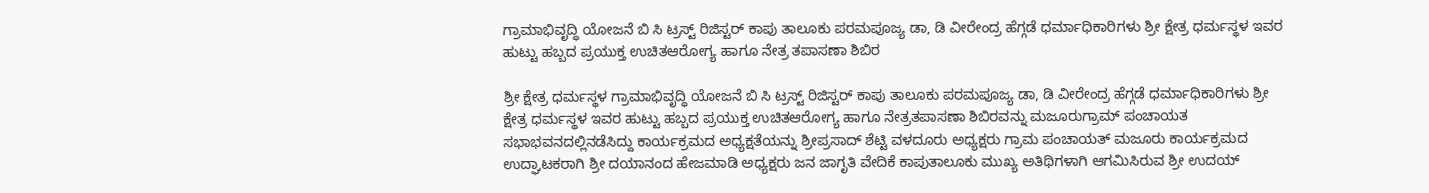ಗ್ರಾಮಾಭಿವೃದ್ಧಿ ಯೋಜನೆ ಬಿ ಸಿ ಟ್ರಸ್ಟ್ ರಿಜಿಸ್ಟರ್ ಕಾಪು ತಾಲೂಕು ಪರಮಪೂಜ್ಯ ಡಾ, ಡಿ ವೀರೇಂದ್ರ ಹೆಗ್ಗಡೆ ಧರ್ಮಾಧಿಕಾರಿಗಳು ಶ್ರೀ ಕ್ಷೇತ್ರ ಧರ್ಮಸ್ಥಳ ಇವರ ಹುಟ್ಟು ಹಬ್ಬದ ಪ್ರಯುಕ್ತ ಉಚಿತಆರೋಗ್ಯ ಹಾಗೂ ನೇತ್ರ ತಪಾಸಣಾ ಶಿಬಿರ

ಶ್ರೀ ಕ್ಷೇತ್ರ ಧರ್ಮಸ್ಥಳ ಗ್ರಾಮಾಭಿವೃದ್ಧಿ ಯೋಜನೆ ಬಿ ಸಿ ಟ್ರಸ್ಟ್ ರಿಜಿಸ್ಟರ್ ಕಾಪು ತಾಲೂಕು ಪರಮಪೂಜ್ಯ ಡಾ, ಡಿ ವೀರೇಂದ್ರ ಹೆಗ್ಗಡೆ ಧರ್ಮಾಧಿಕಾರಿಗಳು ಶ್ರೀ ಕ್ಷೇತ್ರ ಧರ್ಮಸ್ಥಳ ಇವರ ಹುಟ್ಟು ಹಬ್ಬದ ಪ್ರಯುಕ್ತ ಉಚಿತಆರೋಗ್ಯ ಹಾಗೂ ನೇತ್ರತಪಾಸಣಾ ಶಿಬಿರವನ್ನು ಮಜೂರುಗ್ರಾಮ್ ಪಂಚಾಯತ ಸಭಾಭವನದಲ್ಲಿನಡೆಸಿದ್ದು ಕಾರ್ಯಕ್ರಮದ ಅಧ್ಯಕ್ಷತೆಯನ್ನು ಶ್ರೀಪ್ರಸಾದ್ ಶೆಟ್ಟಿ ವಳದೂರು ಅಧ್ಯಕ್ಷರು ಗ್ರಾಮ ಪಂಚಾಯತ್ ಮಜೂರು ಕಾರ್ಯಕ್ರಮದ ಉದ್ಘಾಟಕರಾಗಿ ಶ್ರೀ ದಯಾನಂದ ಹೇಜಮಾಡಿ ಅಧ್ಯಕ್ಷರು ಜನ ಜಾಗೃತಿ ವೇದಿಕೆ ಕಾಪುತಾಲೂಕು ಮುಖ್ಯ ಅತಿಥಿಗಳಾಗಿ ಆಗಮಿಸಿರುವ ಶ್ರೀ ಉದಯ್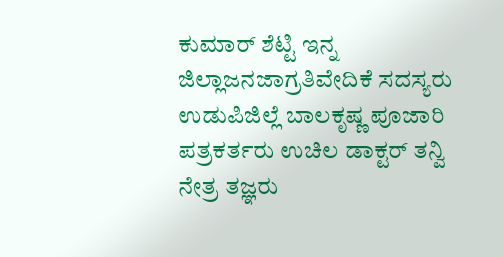ಕುಮಾರ್ ಶೆಟ್ಟಿ ಇನ್ನ ಜಿಲ್ಲಾಜನಜಾಗ್ರತಿವೇದಿಕೆ ಸದಸ್ಯರು ಉಡುಪಿಜಿಲ್ಲೆ ಬಾಲಕೃಷ್ಣ ಪೂಜಾರಿ ಪತ್ರಕರ್ತರು ಉಚಿಲ ಡಾಕ್ಟರ್ ತನ್ವಿ ನೇತ್ರ ತಜ್ಞರು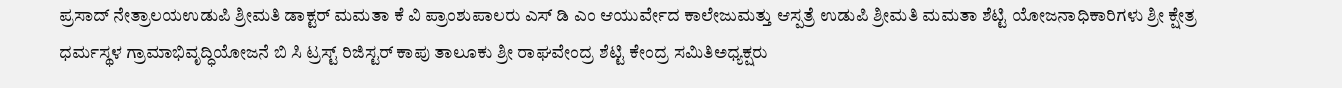ಪ್ರಸಾದ್ ನೇತ್ರಾಲಯಉಡುಪಿ ಶ್ರೀಮತಿ ಡಾಕ್ಟರ್ ಮಮತಾ ಕೆ ವಿ ಪ್ರಾಂಶುಪಾಲರು ಎಸ್ ಡಿ ಎಂ ಆಯುರ್ವೇದ ಕಾಲೇಜುಮತ್ತು ಆಸ್ಪತ್ರೆ ಉಡುಪಿ ಶ್ರೀಮತಿ ಮಮತಾ ಶೆಟ್ಟಿ ಯೋಜನಾಧಿಕಾರಿಗಳು ಶ್ರೀ ಕ್ಷೇತ್ರ ಧರ್ಮಸ್ಥಳ ಗ್ರಾಮಾಭಿವೃದ್ಧಿಯೋಜನೆ ಬಿ ಸಿ ಟ್ರಸ್ಟ್ ರಿಜಿಸ್ಟರ್ ಕಾಪು ತಾಲೂಕು ಶ್ರೀ ರಾಘವೇಂದ್ರ ಶೆಟ್ಟಿ ಕೇಂದ್ರ ಸಮಿತಿಅಧ್ಯಕ್ಷರು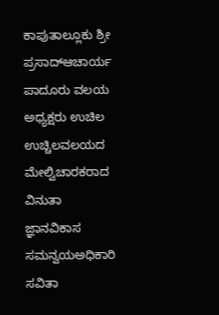ಕಾಪುತಾಲ್ಲೂಕು ಶ್ರೀ ಪ್ರಸಾದ್ಆಚಾರ್ಯ ಪಾದೂರು ವಲಯ ಅಧ್ಯಕ್ಷರು ಉಚಿಲ ಉಚ್ಚಿಲವಲಯದ ಮೇಲ್ವಿಚಾರಕರಾದ ವಿನುತಾ ಜ್ಞಾನವಿಕಾಸ ಸಮನ್ವಯಅಧಿಕಾರಿ ಸವಿತಾ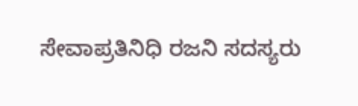ಸೇವಾಪ್ರತಿನಿಧಿ ರಜನಿ ಸದಸ್ಯರು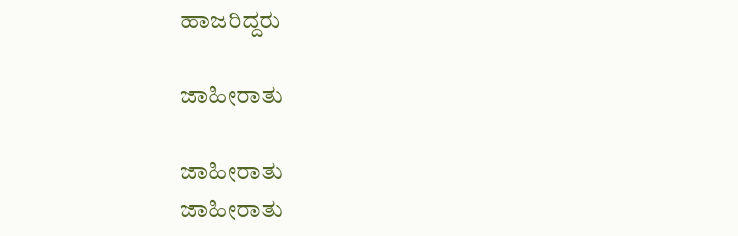ಹಾಜರಿದ್ದರು

ಜಾಹೀರಾತು

ಜಾಹೀರಾತು
ಜಾಹೀರಾತು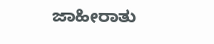ಜಾಹೀರಾತು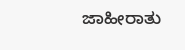ಜಾಹೀರಾತು